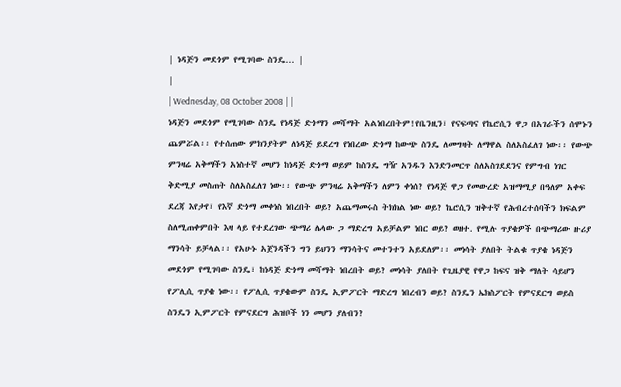| ነዳጅን መደጎም የሚገባው ስንዴ... |
|
| Wednesday, 08 October 2008 | |
ነዳጅን መደጎም የሚገባው ስንዴ የነዳጅ ድጎማን መሻማት አልነበረበትም!የቤንዚን፣ የናፍጣና የኬሮሲን ዋጋ በአገራችን ሰሞኑን ጨምሯል፡፡ የተሰጠው ምክንያትም ለነዳጅ ይደረግ የነበረው ድጎማ ከውጭ ስንዴ ለመግዛት ለማዋል ስለአስፈለገ ነው፡፡ የውጭ ምንዛሬ አቅማችን አነስተኛ መሆን ከነዳጅ ድጎማ ወይም ከስንዴ ግዥ አንዱን እንድንመርጥ ስለአስገደደንና የምግብ ነገር ቅድሚያ መስጠት ስለአስፈለገ ነው፡፡ የውጭ ምንዛሬ አቅማችን ለምን ቀነሰ? የነዳጅ ዋጋ የመውረድ አዝማሚያ በዓለም አቀፍ ደረጃ እየታየ፣ የእኛ ድጎማ መቀነስ ነበረበት ወይ? አጨማመሩስ ትክክል ነው ወይ? ኬሮሲን ዝቅተኛ የሕብረተሰባችን ክፍልም ስለሚጠቀምበት እዛ ላይ የተደረገው ጭማሪ ሌላው ጋ ማድረግ አይቻልም ነበር ወይ? ወዘተ. የሚሉ ጥያቄዎች በጭማሪው ዙሪያ ማንሳት ይቻላል፡፡ የአሁኑ አጀንዳችን ግን ይህንን ማንሳትና መተንተን አይደለም፡፡ መነሳት ያለበት ትልቁ ጥያቄ ነዳጅን መደጎም የሚገባው ስንዴ፣ ከነዳጅ ድጎማ መሻማት ነበረበት ወይ? መነሳት ያለበት የጊዜያዊ የዋጋ ከፍና ዝቅ ማለት ሳይሆን የፖሊሲ ጥያቄ ነው፡፡ የፖሊሲ ጥያቄውም ስንዴ ኢምፖርት ማድረግ ነበረብን ወይ? ስንዴን ኤክስፖርት የምናደርግ ወይስ ስንዴን ኢምፖርት የምናደርግ ሕዝቦች ነን መሆን ያለብን?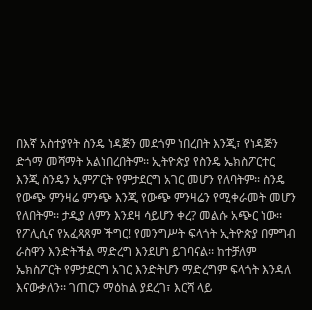በእኛ አስተያየት ስንዴ ነዳጅን መደጎም ነበረበት እንጂ፣ የነዳጅን ድጎማ መሻማት አልነበረበትም፡፡ ኢትዮጵያ የስንዴ ኤክስፖርተር እንጂ ስንዴን ኢምፖርት የምታደርግ አገር መሆን የለባትም፡፡ ስንዴ የውጭ ምንዛሬ ምንጭ እንጂ የውጭ ምንዛሬን የሚቀራመት መሆን የለበትም፡፡ ታዲያ ለምን እንደዛ ሳይሆን ቀረ? መልሱ አጭር ነው፡፡ የፖሊሲና የአፈጻጸም ችግር! የመንግሥት ፍላጎት ኢትዮጵያ በምግብ ራስዋን እንድትችል ማድረግ እንደሆነ ይገባናል፡፡ ከተቻለም ኤክስፖርት የምታደርግ አገር እንድትሆን ማድረግም ፍላጎት እንዳለ እናውቃለን፡፡ ገጠርን ማዕከል ያደረገ፣ እርሻ ላይ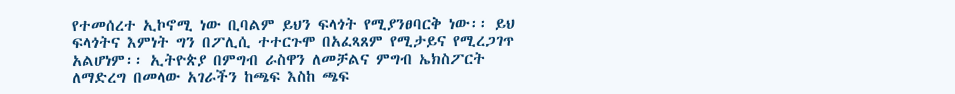የተመሰረተ ኢኮኖሚ ነው ቢባልም ይህን ፍላጎት የሚያንፀባርቅ ነው፡፡ ይህ ፍላጎትና እምነት ግን በፖሊሲ ተተርጉሞ በአፈጻጸም የሚታይና የሚረጋገጥ አልሆነም፡፡ ኢትዮጵያ በምግብ ራስዋን ለመቻልና ምግብ ኤክስፖርት ለማድረግ በመላው አገራችን ከጫፍ እስከ ጫፍ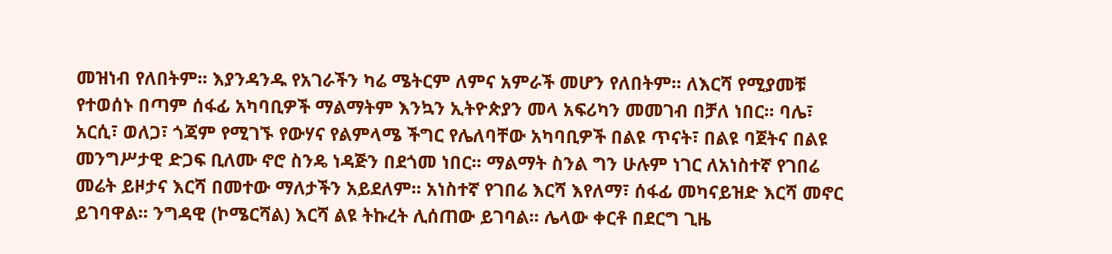መዝነብ የለበትም፡፡ እያንዳንዱ የአገራችን ካሬ ሜትርም ለምና አምራች መሆን የለበትም፡፡ ለእርሻ የሚያመቹ የተወሰኑ በጣም ሰፋፊ አካባቢዎች ማልማትም እንኳን ኢትዮጵያን መላ አፍሪካን መመገብ በቻለ ነበር፡፡ ባሌ፣ አርሲ፣ ወለጋ፣ ጎጃም የሚገኙ የውሃና የልምላሜ ችግር የሌለባቸው አካባቢዎች በልዩ ጥናት፣ በልዩ ባጀትና በልዩ መንግሥታዊ ድጋፍ ቢለሙ ኖሮ ስንዴ ነዳጅን በደጎመ ነበር፡፡ ማልማት ስንል ግን ሁሉም ነገር ለአነስተኛ የገበሬ መሬት ይዞታና እርሻ በመተው ማለታችን አይደለም፡፡ አነስተኛ የገበሬ እርሻ እየለማ፣ ሰፋፊ መካናይዝድ እርሻ መኖር ይገባዋል፡፡ ንግዳዊ (ኮሜርሻል) እርሻ ልዩ ትኩረት ሊሰጠው ይገባል፡፡ ሌላው ቀርቶ በደርግ ጊዜ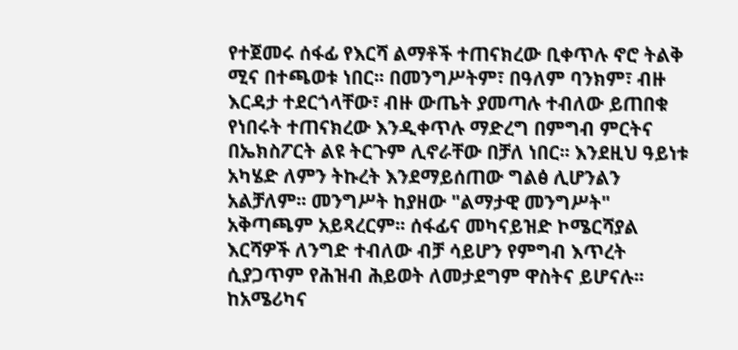የተጀመሩ ሰፋፊ የእርሻ ልማቶች ተጠናክረው ቢቀጥሉ ኖሮ ትልቅ ሚና በተጫወቱ ነበር፡፡ በመንግሥትም፣ በዓለም ባንክም፣ ብዙ እርዳታ ተደርጎላቸው፣ ብዙ ውጤት ያመጣሉ ተብለው ይጠበቁ የነበሩት ተጠናክረው እንዲቀጥሉ ማድረግ በምግብ ምርትና በኤክስፖርት ልዩ ትርጉም ሊኖራቸው በቻለ ነበር፡፡ እንደዚህ ዓይነቱ አካሄድ ለምን ትኩረት እንደማይሰጠው ግልፅ ሊሆንልን አልቻለም፡፡ መንግሥት ከያዘው "ልማታዊ መንግሥት" አቅጣጫም አይጻረርም፡፡ ሰፋፊና መካናይዝድ ኮሜርሻያል እርሻዎች ለንግድ ተብለው ብቻ ሳይሆን የምግብ እጥረት ሲያጋጥም የሕዝብ ሕይወት ለመታደግም ዋስትና ይሆናሉ፡፡ ከአሜሪካና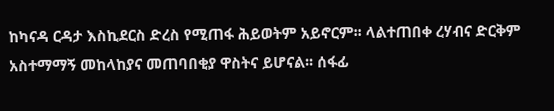ከካናዳ ርዳታ እስኪደርስ ድረስ የሚጠፋ ሕይወትም አይኖርም፡፡ ላልተጠበቀ ረሃብና ድርቅም አስተማማኝ መከላከያና መጠባበቂያ ዋስትና ይሆናል፡፡ ሰፋፊ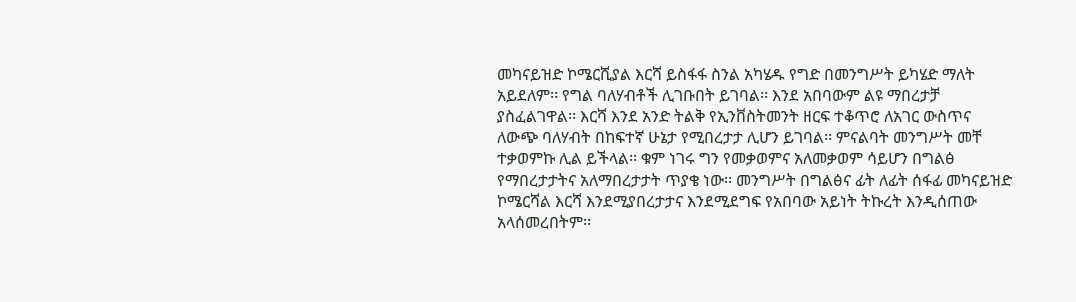መካናይዝድ ኮሜርሺያል እርሻ ይስፋፋ ስንል አካሄዱ የግድ በመንግሥት ይካሄድ ማለት አይደለም፡፡ የግል ባለሃብቶች ሊገቡበት ይገባል፡፡ እንደ አበባውም ልዩ ማበረታቻ ያስፈልገዋል፡፡ እርሻ እንደ አንድ ትልቅ የኢንቨስትመንት ዘርፍ ተቆጥሮ ለአገር ውስጥና ለውጭ ባለሃብት በከፍተኛ ሁኔታ የሚበረታታ ሊሆን ይገባል፡፡ ምናልባት መንግሥት መቸ ተቃወምኩ ሊል ይችላል፡፡ ቁም ነገሩ ግን የመቃወምና አለመቃወም ሳይሆን በግልፅ የማበረታታትና አለማበረታታት ጥያቄ ነው፡፡ መንግሥት በግልፅና ፊት ለፊት ሰፋፊ መካናይዝድ ኮሜርሻል እርሻ እንደሚያበረታታና እንደሚደግፍ የአበባው አይነት ትኩረት እንዲሰጠው አላሰመረበትም፡፡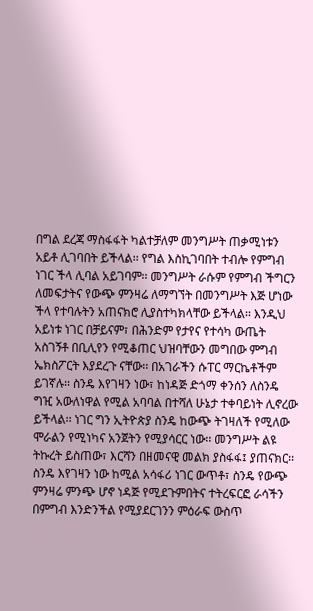በግል ደረጃ ማስፋፋት ካልተቻለም መንግሥት ጠቃሚነቱን አይቶ ሊገባበት ይችላል፡፡ የግል እስኪገባበት ተብሎ የምግብ ነገር ችላ ሊባል አይገባም፡፡ መንግሥት ራሱም የምግብ ችግርን ለመፍታትና የውጭ ምንዛሬ ለማግኘት በመንግሥት እጅ ሆነው ችላ የተባሉትን አጠናክሮ ሊያስተካክላቸው ይችላል፡፡ እንዲህ አይነቱ ነገር በቻይናም፣ በሕንድም የታየና የተሳካ ውጤት አስገኝቶ በቢሊየን የሚቆጠር ህዝባቸውን መግበው ምግብ ኤክስፖርት እያደረጉ ናቸው፡፡ በአገራችን ሱፐር ማርኬቶችም ይገኛሉ፡፡ ስንዴ እየገዛን ነው፣ ከነዳጅ ድጎማ ቀንሰን ለስንዴ ግዢ አውለነዋል የሚል አባባል በተሻለ ሁኔታ ተቀባይነት ሊኖረው ይችላል፡፡ ነገር ግን ኢትዮጵያ ስንዴ ከውጭ ትገዛለች የሚለው ሞራልን የሚነካና አንጀትን የሚያሳርር ነው፡፡ መንግሥት ልዩ ትኩረት ይስጠው፣ እርሻን በዘመናዊ መልክ ያስፋፋ፤ ያጠናክር፡፡ ስንዴ እየገዛን ነው ከሚል አሳፋሪ ነገር ውጥቶ፣ ስንዴ የውጭ ምንዛሬ ምንጭ ሆኖ ነዳጅ የሚደጉምበትና ተትረፍርፎ ራሳችን በምግብ እንድንችል የሚያደርገንን ምዕራፍ ውስጥ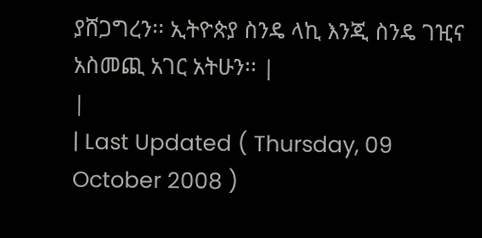ያሸጋግረን፡፡ ኢትዮጵያ ስንዴ ላኪ እንጂ ስንዴ ገዢና አስመጪ አገር አትሁን፡፡ |
|
| Last Updated ( Thursday, 09 October 2008 )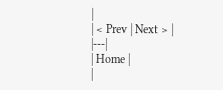|
| < Prev | Next > |
|---|
| Home |
|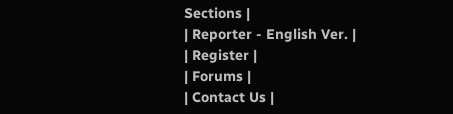Sections |
| Reporter - English Ver. |
| Register |
| Forums |
| Contact Us |